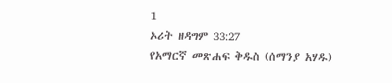1
ኦሪት ዘዳግም 33:27
የአማርኛ መጽሐፍ ቅዱስ (ሰማንያ አሃዱ)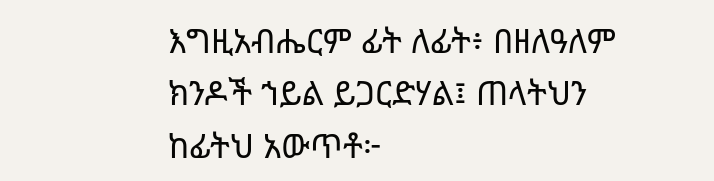እግዚአብሔርም ፊት ለፊት፥ በዘለዓለም ክንዶች ኀይል ይጋርድሃል፤ ጠላትህን ከፊትህ አውጥቶ፦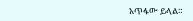አጥፋው ይላል።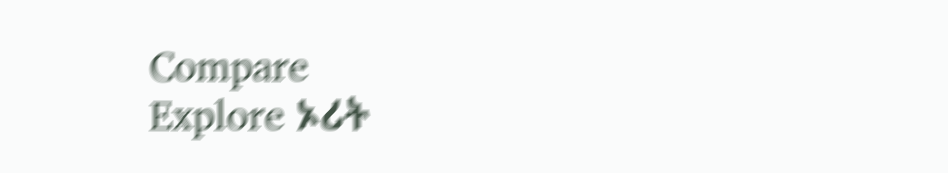Compare
Explore ኦሪት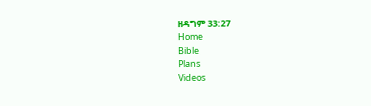ዘዳግም 33:27
Home
Bible
Plans
Videos